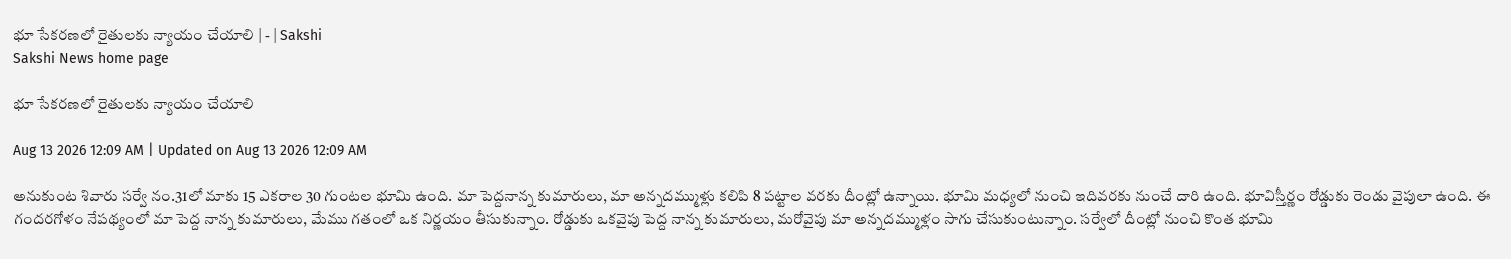భూ సేకరణలో రైతులకు న్యాయం చేయాలి | - | Sakshi
Sakshi News home page

భూ సేకరణలో రైతులకు న్యాయం చేయాలి

Aug 13 2026 12:09 AM | Updated on Aug 13 2026 12:09 AM

అనుకుంట శివారు సర్వే నం.31లో మాకు 15 ఎకరాల 30 గుంటల భూమి ఉంది. మా పెద్దనాన్న కుమారులు, మా అన్నదమ్ముళ్లు కలిపి 8 పట్టాల వరకు దీంట్లో ఉన్నాయి. భూమి మధ్యలో నుంచి ఇదివరకు నుంచే దారి ఉంది. భూవిస్తీర్ణం రోడ్డుకు రెండు వైపులా ఉంది. ఈ గందరగోళం నేపథ్యంలో మా పెద్ద నాన్న కుమారులు, మేము గతంలో ఒక నిర్ణయం తీసుకున్నాం. రోడ్డుకు ఒకవైపు పెద్ద నాన్న కుమారులు, మరోవైపు మా అన్నదమ్ముళ్లం సాగు చేసుకుంటున్నాం. సర్వేలో దీంట్లో నుంచి కొంత భూమి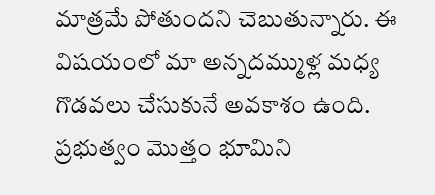మాత్రమే పోతుందని చెబుతున్నారు. ఈ విషయంలో మా అన్నదమ్ముళ్ల మధ్య గొడవలు చేసుకునే అవకాశం ఉంది. ప్రభుత్వం మొత్తం భూమిని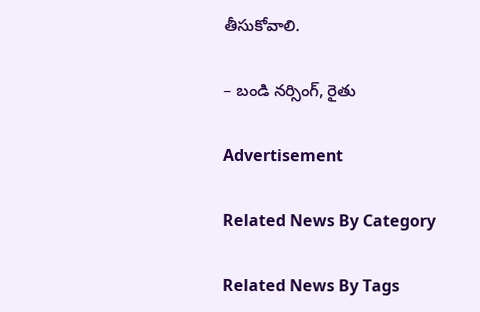తీసుకోవాలి.

– బండి నర్సింగ్‌, రైతు

Advertisement

Related News By Category

Related News By Tags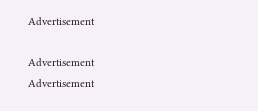Advertisement

Advertisement
Advertisement